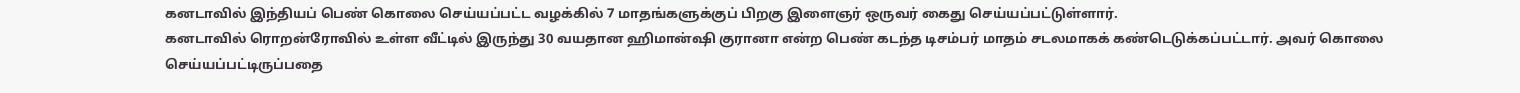கனடாவில் இந்தியப் பெண் கொலை செய்யப்பட்ட வழக்கில் 7 மாதங்களுக்குப் பிறகு இளைஞர் ஒருவர் கைது செய்யப்பட்டுள்ளார்.
கனடாவில் ரொறன்ரோவில் உள்ள வீட்டில் இருந்து 30 வயதான ஹிமான்ஷி குரானா என்ற பெண் கடந்த டிசம்பர் மாதம் சடலமாகக் கண்டெடுக்கப்பட்டார். அவர் கொலை செய்யப்பட்டிருப்பதை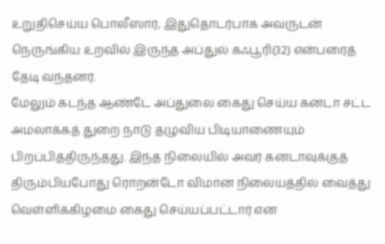உறுதிசெய்ய பொலீஸார், இதுதொடர்பாக அவருடன் நெருங்கிய உறவில் இருந்த அப்துல் கஃபூரி(32) என்பரைத் தேடி வந்தனர்.
மேலும் கடந்த ஆண்டே அப்துலை கைது செய்ய கனடா சட்ட அமலாக்கத் துறை நாடு தழுவிய பிடியாணையும் பிறப்பித்திருந்தது. இந்த நிலையில் அவர் கனடாவுக்குத் திரும்பியபோது ரொறன்டோ விமான நிலையத்தில் வைத்து வெள்ளிக்கிழமை கைது செய்யப்பட்டார் என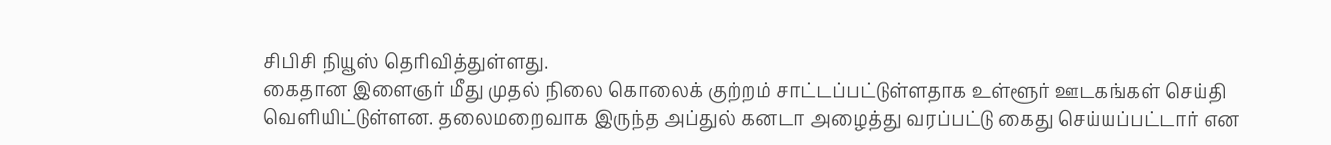சிபிசி நியூஸ் தெரிவித்துள்ளது.
கைதான இளைஞர் மீது முதல் நிலை கொலைக் குற்றம் சாட்டப்பட்டுள்ளதாக உள்ளூர் ஊடகங்கள் செய்தி வெளியிட்டுள்ளன. தலைமறைவாக இருந்த அப்துல் கனடா அழைத்து வரப்பட்டு கைது செய்யப்பட்டார் என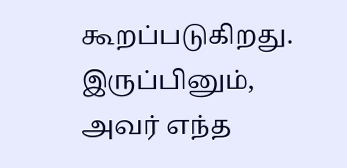கூறப்படுகிறது. இருப்பினும், அவர் எந்த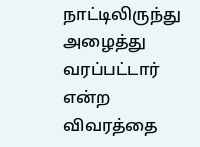நாட்டிலிருந்து அழைத்து வரப்பட்டார் என்ற விவரத்தை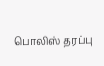பொலிஸ் தரப்பு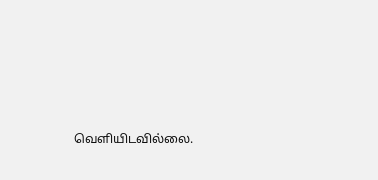வெளியிடவில்லை.